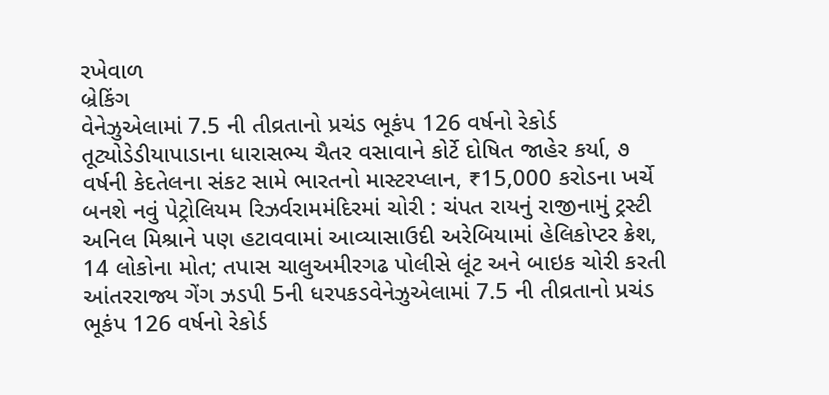રખેવાળ
બ્રેકિંગ
વેનેઝુએલામાં 7.5 ની તીવ્રતાનો પ્રચંડ ભૂકંપ 126 વર્ષનો રેકોર્ડ તૂટ્યોડેડીયાપાડાના ધારાસભ્ય ચૈતર વસાવાને કોર્ટે દોષિત જાહેર કર્યા, ૭ વર્ષની કેદતેલના સંકટ સામે ભારતનો માસ્ટરપ્લાન, ₹15,000 કરોડના ખર્ચે બનશે નવું પેટ્રોલિયમ રિઝર્વરામમંદિરમાં ચોરી : ચંપત રાયનું રાજીનામું ટ્રસ્ટી અનિલ મિશ્રાને પણ હટાવવામાં આવ્યાસાઉદી અરેબિયામાં હેલિકોપ્ટર ક્રેશ, 14 લોકોના મોત; તપાસ ચાલુઅમીરગઢ પોલીસે લૂંટ અને બાઇક ચોરી કરતી આંતરરાજ્ય ગેંગ ઝડપી 5ની ધરપકડવેનેઝુએલામાં 7.5 ની તીવ્રતાનો પ્રચંડ ભૂકંપ 126 વર્ષનો રેકોર્ડ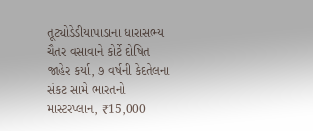તૂટ્યોડેડીયાપાડાના ધારાસભ્ય ચૈતર વસાવાને કોર્ટે દોષિત જાહેર કર્યા, ૭ વર્ષની કેદતેલના સંકટ સામે ભારતનો માસ્ટરપ્લાન, ₹15,000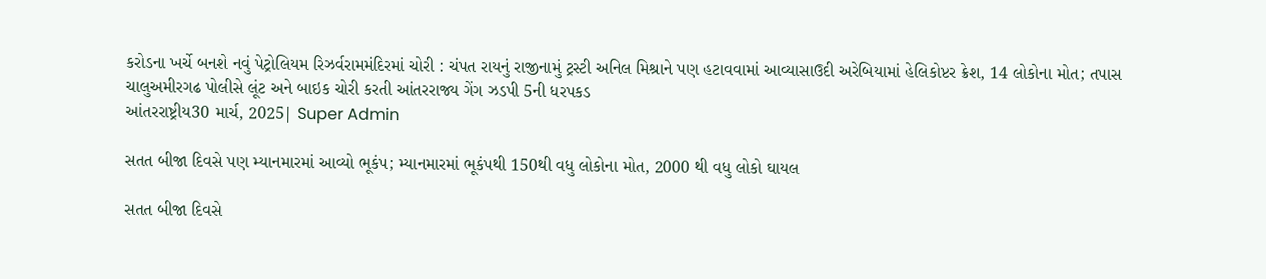કરોડના ખર્ચે બનશે નવું પેટ્રોલિયમ રિઝર્વરામમંદિરમાં ચોરી : ચંપત રાયનું રાજીનામું ટ્રસ્ટી અનિલ મિશ્રાને પણ હટાવવામાં આવ્યાસાઉદી અરેબિયામાં હેલિકોપ્ટર ક્રેશ, 14 લોકોના મોત; તપાસ ચાલુઅમીરગઢ પોલીસે લૂંટ અને બાઇક ચોરી કરતી આંતરરાજ્ય ગેંગ ઝડપી 5ની ધરપકડ
આંતરરાષ્ટ્રીય30 માર્ચ, 2025| Super Admin

સતત બીજા દિવસે પણ મ્યાનમારમાં આવ્યો ભૂકંપ; મ્યાનમારમાં ભૂકંપથી 150થી વધુ લોકોના મોત, 2000 થી વધુ લોકો ઘાયલ

સતત બીજા દિવસે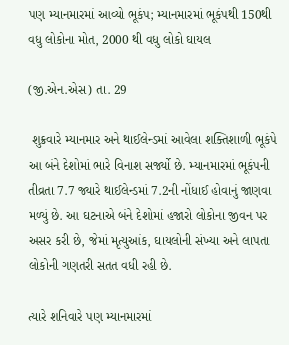પણ મ્યાનમારમાં આવ્યો ભૂકંપ; મ્યાનમારમાં ભૂકંપથી 150થી વધુ લોકોના મોત, 2000 થી વધુ લોકો ઘાયલ

(જી.એન.એસ) તા. 29

 શુક્રવારે મ્યાનમાર અને થાઈલેન્ડમાં આવેલા શક્તિશાળી ભૂકંપે આ બંને દેશોમાં ભારે વિનાશ સર્જ્યો છે. મ્યાનમારમાં ભૂકંપની તીવ્રતા 7.7 જ્યારે થાઈલેન્ડમાં 7.2ની નોંધાઈ હોવાનું જાણવા મળ્યું છે. આ ઘટનાએ બંને દેશોમાં હજારો લોકોના જીવન પર અસર કરી છે, જેમાં મૃત્યુઆંક, ઘાયલોની સંખ્યા અને લાપતા લોકોની ગણતરી સતત વધી રહી છે.

ત્યારે શનિવારે પણ મ્યાનમારમાં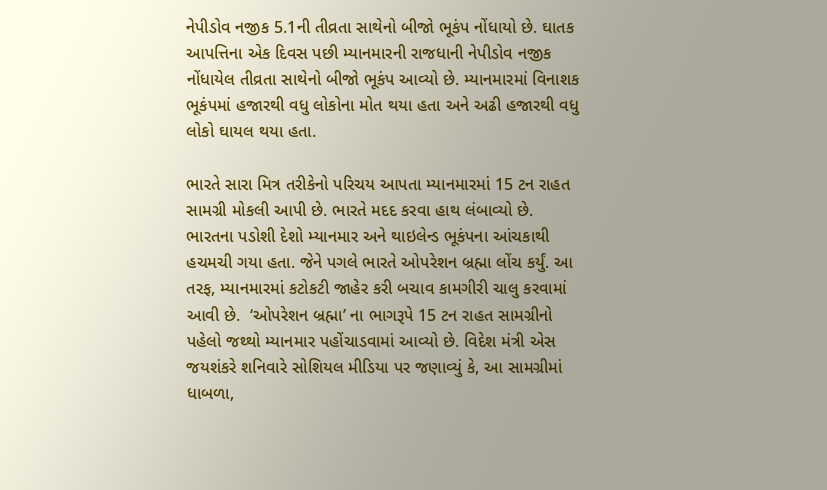નેપીડોવ નજીક 5.1ની તીવ્રતા સાથેનો બીજો ભૂકંપ નોંધાયો છે. ઘાતક આપત્તિના એક દિવસ પછી મ્યાનમારની રાજધાની નેપીડોવ નજીક નોંધાયેલ તીવ્રતા સાથેનો બીજો ભૂકંપ આવ્યો છે. મ્યાનમારમાં વિનાશક ભૂકંપમાં હજારથી વધુ લોકોના મોત થયા હતા અને અઢી હજારથી વધુ લોકો ઘાયલ થયા હતા.

ભારતે સારા મિત્ર તરીકેનો પરિચય આપતા મ્યાનમારમાં 15 ટન રાહત સામગ્રી મોકલી આપી છે. ભારતે મદદ કરવા હાથ લંબાવ્યો છે. ભારતના પડોશી દેશો મ્યાનમાર અને થાઇલેન્ડ ભૂકંપના આંચકાથી હચમચી ગયા હતા. જેને પગલે ભારતે ઓપરેશન બ્રહ્મા લોંચ કર્યું. આ તરફ, મ્યાનમારમાં કટોકટી જાહેર કરી બચાવ કામગીરી ચાલુ કરવામાં આવી છે.  ‘ઓપરેશન બ્રહ્મા’ ના ભાગરૂપે 15 ટન રાહત સામગ્રીનો પહેલો જથ્થો મ્યાનમાર પહોંચાડવામાં આવ્યો છે. વિદેશ મંત્રી એસ જયશંકરે શનિવારે સોશિયલ મીડિયા પર જણાવ્યું કે, આ સામગ્રીમાં ધાબળા,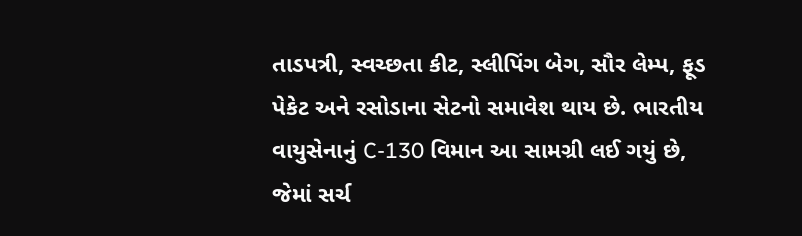તાડપત્રી, સ્વચ્છતા કીટ, સ્લીપિંગ બેગ, સૌર લેમ્પ, ફૂડ પેકેટ અને રસોડાના સેટનો સમાવેશ થાય છે. ભારતીય વાયુસેનાનું C-130 વિમાન આ સામગ્રી લઈ ગયું છે, જેમાં સર્ચ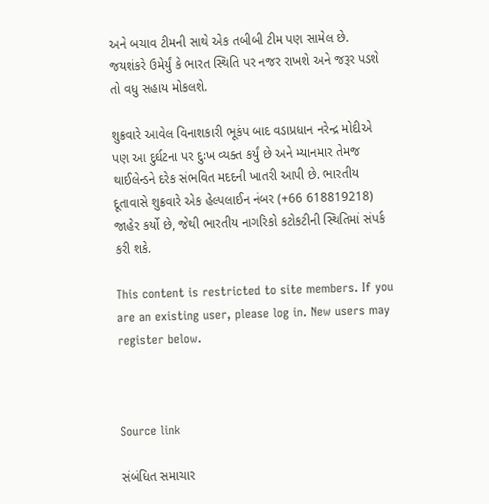અને બચાવ ટીમની સાથે એક તબીબી ટીમ પણ સામેલ છે. જયશંકરે ઉમેર્યું કે ભારત સ્થિતિ પર નજર રાખશે અને જરૂર પડશે તો વધુ સહાય મોકલશે.

શુક્રવારે આવેલ વિનાશકારી ભૂકંપ બાદ વડાપ્રધાન નરેન્દ્ર મોદીએ પણ આ દુર્ઘટના પર દુઃખ વ્યક્ત કર્યું છે અને મ્યાનમાર તેમજ થાઈલેન્ડને દરેક સંભવિત મદદની ખાતરી આપી છે. ભારતીય દૂતાવાસે શુક્રવારે એક હેલ્પલાઈન નંબર (+66 618819218) જાહેર કર્યો છે, જેથી ભારતીય નાગરિકો કટોકટીની સ્થિતિમાં સંપર્ક કરી શકે.

This content is restricted to site members. If you are an existing user, please log in. New users may register below.



Source link

સંબંધિત સમાચાર